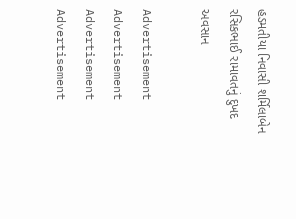હડમતીયા નિવાસી શર્મિલાબેન રસિકભાઈ રામાવતનું દુખદ અવસાન

Advertisement
Advertisement
Advertisement
Advertisement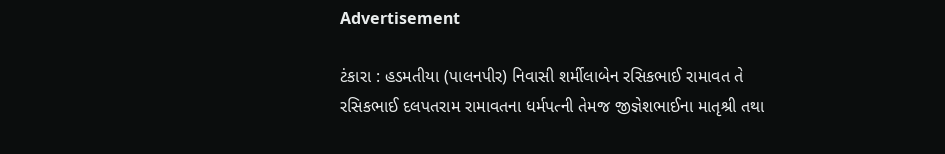Advertisement

ટંકારા : હડમતીયા (પાલનપીર) નિવાસી શર્મીલાબેન રસિકભાઈ રામાવત તે રસિકભાઈ દલપતરામ રામાવતના ધર્મપત્ની તેમજ જીજ્ઞેશભાઈના માતૃશ્રી તથા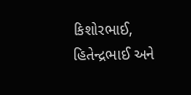કિશોરભાઈ, હિતેન્દ્રભાઈ અને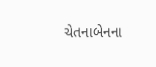ચેતનાબેનના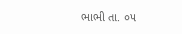ભાભી તા. ૦૫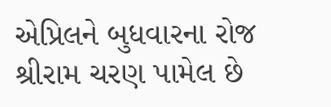એપ્રિલને બુધવારના રોજ શ્રીરામ ચરણ પામેલ છે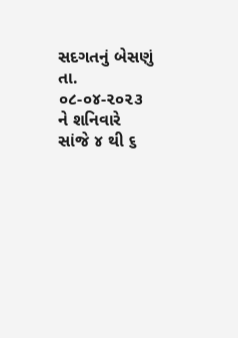સદગતનું બેસણું તા. ૦૮-૦૪-૨૦૨૩ ને શનિવારે સાંજે ૪ થી ૬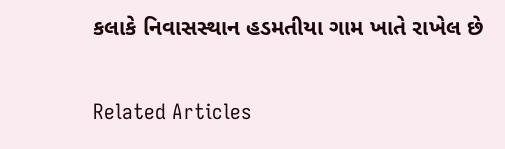કલાકે નિવાસસ્થાન હડમતીયા ગામ ખાતે રાખેલ છે

Related Articles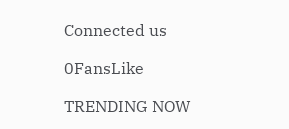Connected us

0FansLike

TRENDING NOW